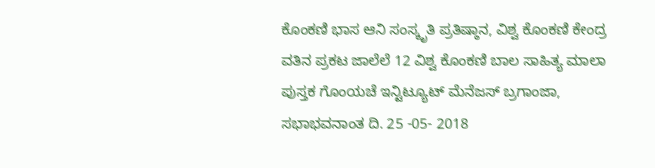ಕೊಂಕಣಿ ಭಾಸ ಆನಿ ಸಂಸ್ಕೃತಿ ಪ್ರತಿಷ್ಠಾನ, ವಿಶ್ವ ಕೊಂಕಣಿ ಕೇಂದ್ರ ವತಿನ ಪ್ರಕಟ ಜಾಲೆಲೆ 12 ವಿಶ್ವ ಕೊಂಕಣಿ ಬಾಲ ಸಾಹಿತ್ಯ ಮಾಲಾ ಪುಸ್ತಕ ಗೊಂಯಚೆ ಇನ್ಟಿಟ್ಯೂಟ್ ಮೆನೆಜಸ್ ಬ್ರಗಾಂಜಾ, ಸಭಾಭವನಾಂತ ದಿ. 25 -05- 2018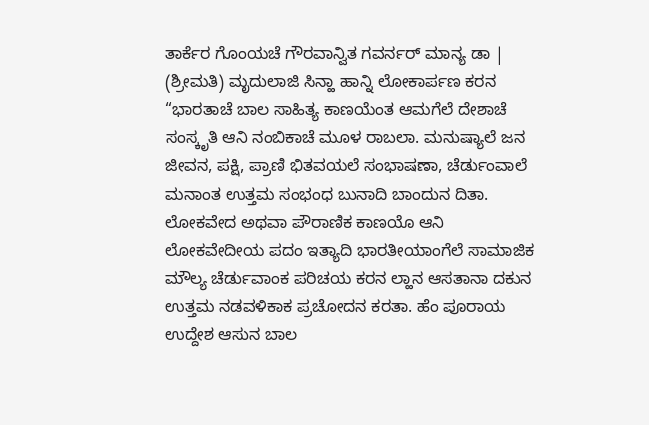ತಾರ್ಕೆರ ಗೊಂಯಚೆ ಗೌರವಾನ್ವಿತ ಗವರ್ನರ್ ಮಾನ್ಯ ಡಾ | (ಶ್ರೀಮತಿ) ಮೃದುಲಾಜಿ ಸಿನ್ಹಾ ಹಾನ್ನಿ ಲೋಕಾರ್ಪಣ ಕರನ “ಭಾರತಾಚೆ ಬಾಲ ಸಾಹಿತ್ಯ ಕಾಣಯೆಂತ ಆಮಗೆಲೆ ದೇಶಾಚೆ ಸಂಸ್ಕೃತಿ ಆನಿ ನಂಬಿಕಾಚೆ ಮೂಳ ರಾಬಲಾ. ಮನುಷ್ಯಾಲೆ ಜನ ಜೀವನ, ಪಕ್ಷಿ, ಪ್ರಾಣಿ ಭಿತವಯಲೆ ಸಂಭಾಷಣಾ, ಚೆರ್ಡುಂವಾಲೆ ಮನಾಂತ ಉತ್ತಮ ಸಂಭಂಧ ಬುನಾದಿ ಬಾಂದುನ ದಿತಾ. ಲೋಕವೇದ ಅಥವಾ ಪೌರಾಣಿಕ ಕಾಣಯೊ ಆನಿ ಲೋಕವೇದೀಯ ಪದಂ ಇತ್ಯಾದಿ ಭಾರತೀಯಾಂಗೆಲೆ ಸಾಮಾಜಿಕ ಮೌಲ್ಯ ಚೆರ್ಡುವಾಂಕ ಪರಿಚಯ ಕರನ ಲ್ಹಾನ ಆಸತಾನಾ ದಕುನ ಉತ್ತಮ ನಡವಳಿಕಾಕ ಪ್ರಚೋದನ ಕರತಾ. ಹೆಂ ಪೂರಾಯ ಉದ್ದೇಶ ಆಸುನ ಬಾಲ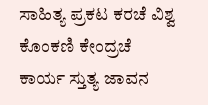ಸಾಹಿತ್ಯ ಪ್ರಕಟ ಕರಚೆ ವಿಶ್ವ ಕೊಂಕಣಿ ಕೇಂದ್ರಚೆ ಕಾರ್ಯ ಸ್ತುತ್ಯ ಜಾವನ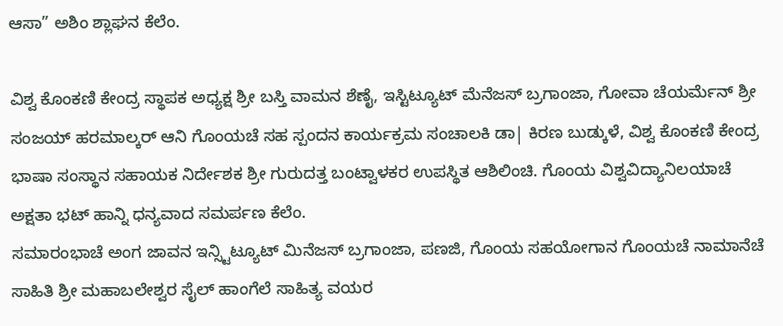ಆಸಾ” ಅಶಿಂ ಶ್ಲಾಘನ ಕೆಲೆಂ.

ವಿಶ್ವ ಕೊಂಕಣಿ ಕೇಂದ್ರ ಸ್ಥಾಪಕ ಅಧ್ಯಕ್ಷ ಶ್ರೀ ಬಸ್ತಿ ವಾಮನ ಶೆಣೈ, ಇಸ್ಟಿಟ್ಯೂಟ್ ಮೆನೆಜಸ್ ಬ್ರಗಾಂಜಾ, ಗೋವಾ ಚೆಯರ್ಮೆನ್ ಶ್ರೀ ಸಂಜಯ್ ಹರಮಾಲ್ಕರ್ ಆನಿ ಗೊಂಯಚೆ ಸಹ ಸ್ಪಂದನ ಕಾರ್ಯಕ್ರಮ ಸಂಚಾಲಕಿ ಡಾ| ಕಿರಣ ಬುಡ್ಕುಳೆ, ವಿಶ್ವ ಕೊಂಕಣಿ ಕೇಂದ್ರ ಭಾಷಾ ಸಂಸ್ಥಾನ ಸಹಾಯಕ ನಿರ್ದೇಶಕ ಶ್ರೀ ಗುರುದತ್ತ ಬಂಟ್ವಾಳಕರ ಉಪಸ್ಥಿತ ಆಶಿಲಿಂಚಿ. ಗೊಂಯ ವಿಶ್ವವಿದ್ಯಾನಿಲಯಾಚೆ ಅಕ್ಷತಾ ಭಟ್ ಹಾನ್ನಿ ಧನ್ಯವಾದ ಸಮರ್ಪಣ ಕೆಲೆಂ.
ಸಮಾರಂಭಾಚೆ ಅಂಗ ಜಾವನ ಇನ್ಸ್ಟಿಟ್ಯೂಟ್ ಮಿನೆಜಸ್ ಬ್ರಗಾಂಜಾ, ಪಣಜಿ, ಗೊಂಯ ಸಹಯೋಗಾನ ಗೊಂಯಚೆ ನಾಮಾನೆಚೆ ಸಾಹಿತಿ ಶ್ರೀ ಮಹಾಬಲೇಶ್ವರ ಸೈಲ್ ಹಾಂಗೆಲೆ ಸಾಹಿತ್ಯ ವಯರ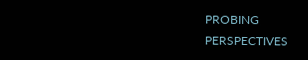PROBING PERSPECTIVES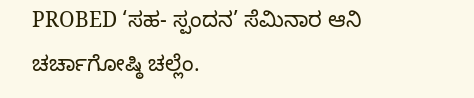PROBED ‘ಸಹ- ಸ್ಪಂದನ’ ಸೆಮಿನಾರ ಆನಿ ಚರ್ಚಾಗೋಷ್ಠಿ ಚಲ್ಲೆಂ.